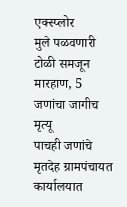एक्स्प्लोर
मुले पळवणारी टोळी समजून मारहाण, 5 जणांचा जागीच मृत्यू
पाचही जणांचे मृतदेह ग्रामपंचायत कार्यालयात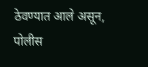ठेवण्यात आले असून, पोलीस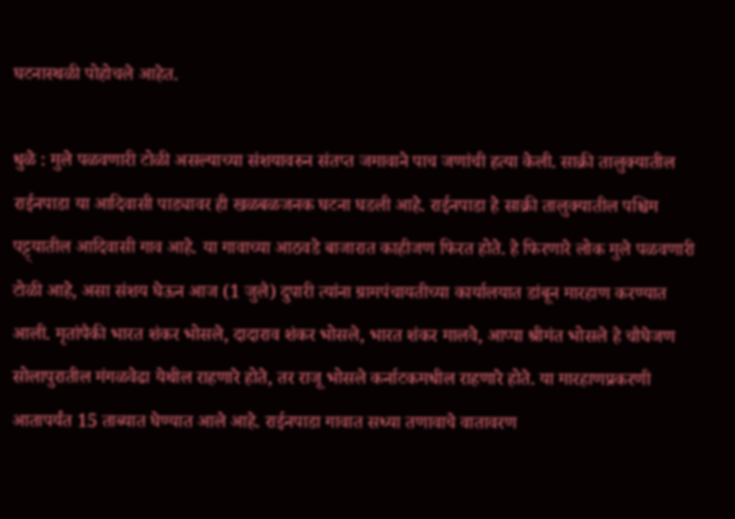घटनास्थळी पोहोचले आहेत.

धुळे : मुले पळवणारी टोळी असल्याच्या संशयावरुन संतप्त जमावाने पाच जणांची हत्या केली. साक्री तालुक्यातील राईनपाडा या आदिवासी पाड्यावर ही खळबळजनक घटना घडली आहे. राईनपाडा हे साक्री तालुक्यातील पश्चिम पट्ट्यातील आदिवासी गाव आहे. या गावाच्या आठवडे बाजारात काहीजण फिरत होते. हे फिरणारे लोक मुले पळवणारी टोळी आहे, असा संशय घेऊन आज (1 जुलै) दुपारी त्यांना ग्रामपंचायतीच्या कार्यालयात डांबून मारहाण करण्यात आली. मृतांपैकी भारत शंकर भोसले, दादाराव शंकर भोसले, भारत शंकर मालवे, आप्पा श्रीमंत भोसले हे चौघेजण सोलापुरातील मंगळवेढा येथील राहणारे होते, तर राजू भोसले कर्नाटकमधील राहणारे होते. या मारहाणप्रकरणी आतापर्यंत 15 ताब्यात घेण्यात आले आहे. राईनपाडा गावात सध्या तणावाचे वातावरण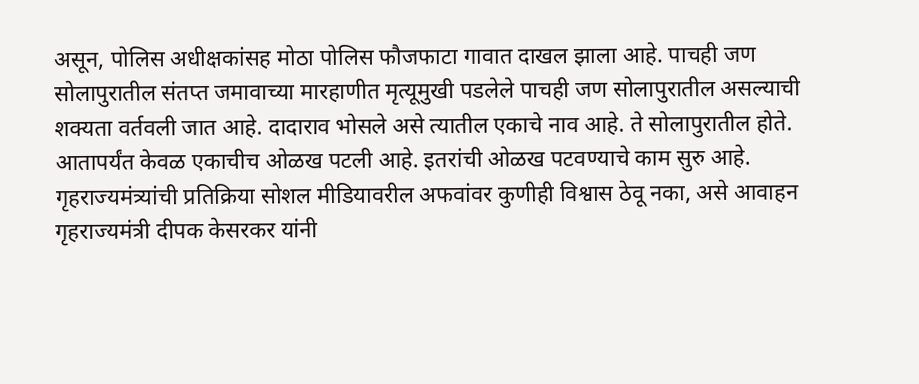असून, पोलिस अधीक्षकांसह मोठा पोलिस फौजफाटा गावात दाखल झाला आहे. पाचही जण सोलापुरातील संतप्त जमावाच्या मारहाणीत मृत्यूमुखी पडलेले पाचही जण सोलापुरातील असल्याची शक्यता वर्तवली जात आहे. दादाराव भोसले असे त्यातील एकाचे नाव आहे. ते सोलापुरातील होते. आतापर्यंत केवळ एकाचीच ओळख पटली आहे. इतरांची ओळख पटवण्याचे काम सुरु आहे. गृहराज्यमंत्र्यांची प्रतिक्रिया सोशल मीडियावरील अफवांवर कुणीही विश्वास ठेवू नका, असे आवाहन गृहराज्यमंत्री दीपक केसरकर यांनी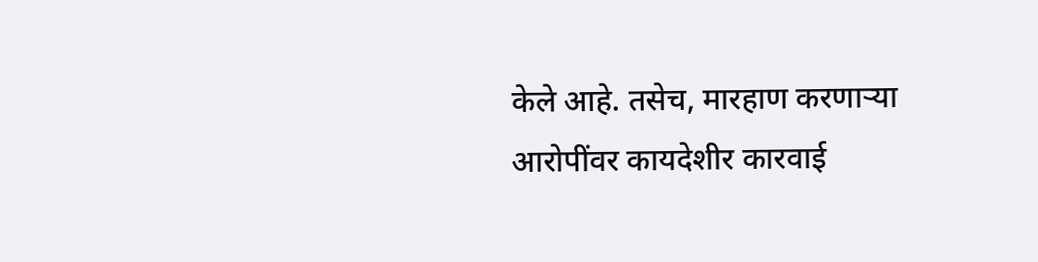केले आहे. तसेच, मारहाण करणाऱ्या आरोपींवर कायदेशीर कारवाई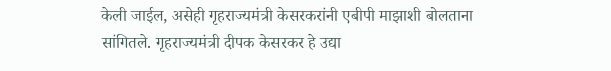केली जाईल, असेही गृहराज्यमंत्री केसरकरांनी एबीपी माझाशी बोलताना सांगितले. गृहराज्यमंत्री दीपक केसरकर हे उद्या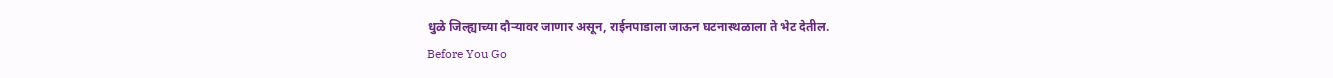धुळे जिल्ह्याच्या दौऱ्यावर जाणार असून, राईनपाडाला जाऊन घटनास्थळाला ते भेट देतील.
Before You Go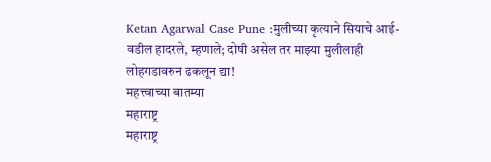Ketan Agarwal Case Pune :मुलीच्या कृत्याने सियाचे आई-वडील हादरले, म्हणाले; दोषी असेल तर माझ्या मुलीलाही लोहगडावरुन ढकलून द्या!
महत्त्वाच्या बातम्या
महाराष्ट्र
महाराष्ट्र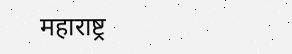महाराष्ट्र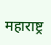महाराष्ट्र